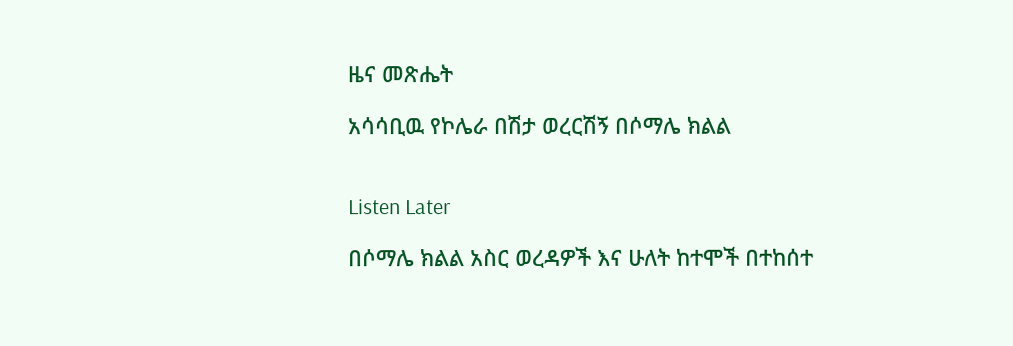ዜና መጽሔት

አሳሳቢዉ የኮሌራ በሽታ ወረርሽኝ በሶማሌ ክልል


Listen Later

በሶማሌ ክልል አስር ወረዳዎች እና ሁለት ከተሞች በተከሰተ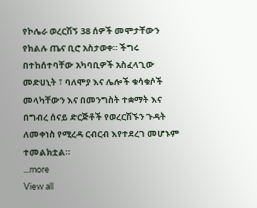የኮሌራ ወረርሽኝ 38 ሰዎች መሞታቸውን የክልሉ ጤና ቢሮ አስታወቀ። ችግሩ በተከሰተባቸው አካባቢዎች አስፈላጊው መድሀኒት ፣ ባለሞያ እና ሌሎች ቁሳቁሶች መላካቸውን እና በመንግስት ተቋማት እና በግብረ ሰናይ ድርጅቶች የወረርሽኙን ጉዳት ለመቀነስ የሚረዳ ርብርብ እየተደረገ መሆኑም ተመልክቷል።
...more
View all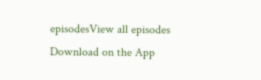episodesView all episodes
Download on the App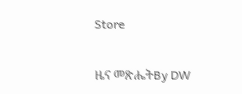Store

ዜና መጽሔትBy DW